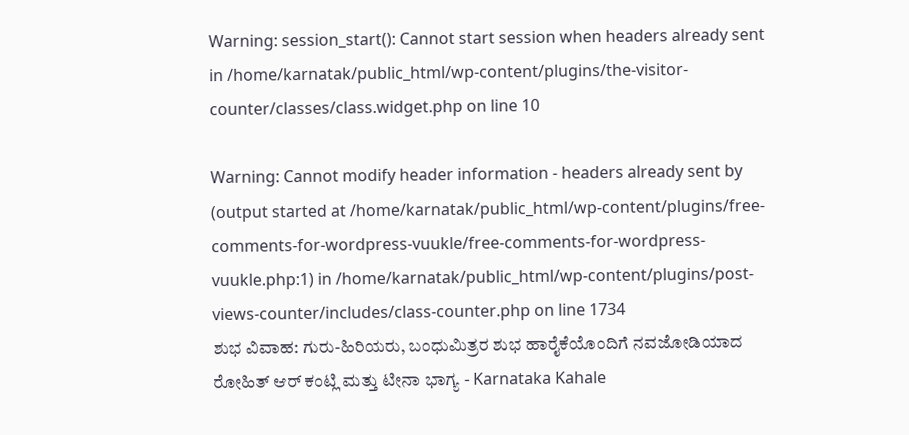Warning: session_start(): Cannot start session when headers already sent in /home/karnatak/public_html/wp-content/plugins/the-visitor-counter/classes/class.widget.php on line 10

Warning: Cannot modify header information - headers already sent by (output started at /home/karnatak/public_html/wp-content/plugins/free-comments-for-wordpress-vuukle/free-comments-for-wordpress-vuukle.php:1) in /home/karnatak/public_html/wp-content/plugins/post-views-counter/includes/class-counter.php on line 1734
ಶುಭ ವಿವಾಹ: ಗುರು‌-ಹಿರಿಯರು, ಬಂಧುಮಿತ್ರರ ಶುಭ ಹಾರೈಕೆಯೊಂದಿಗೆ ನವಜೋಡಿಯಾದ ರೋಹಿತ್ ಆರ್ ಕಂಟ್ಲಿ‌ ಮತ್ತು ಟೀನಾ ಭಾಗ್ಯ - Karnataka Kahale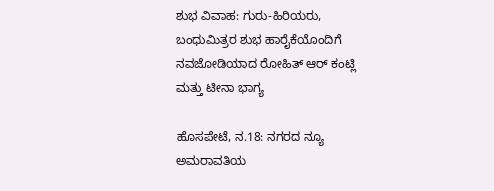ಶುಭ ವಿವಾಹ: ಗುರು‌-ಹಿರಿಯರು, ಬಂಧುಮಿತ್ರರ ಶುಭ ಹಾರೈಕೆಯೊಂದಿಗೆ ನವಜೋಡಿಯಾದ ರೋಹಿತ್ ಆರ್ ಕಂಟ್ಲಿ‌ ಮತ್ತು ಟೀನಾ ಭಾಗ್ಯ

ಹೊಸಪೇಟೆ, ನ.18: ನಗರದ ನ್ಯೂ ಅಮರಾವತಿಯ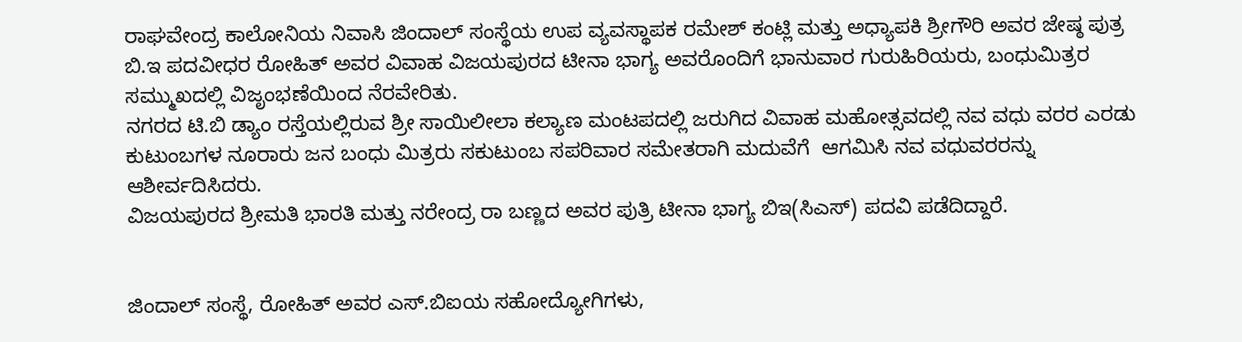ರಾಘವೇಂದ್ರ ಕಾಲೋನಿಯ ನಿವಾಸಿ ಜಿಂದಾಲ್ ಸಂಸ್ಥೆಯ ಉಪ‌ ವ್ಯವಸ್ಥಾಪಕ ರಮೇಶ್ ಕಂಟ್ಲಿ ಮತ್ತು ಅಧ್ಯಾಪಕಿ ಶ್ರೀಗೌರಿ ಅವರ ಜೇಷ್ಠ ಪುತ್ರ ಬಿ.ಇ ಪದವೀಧರ ರೋಹಿತ್ ಅವರ‌ ವಿವಾಹ ವಿಜಯಪುರದ ಟೀನಾ ಭಾಗ್ಯ ಅವರೊಂದಿಗೆ ಭಾನುವಾರ ಗುರುಹಿರಿಯರು, ಬಂಧುಮಿತ್ರರ ಸಮ್ಮುಖದಲ್ಲಿ‌ ವಿಜೃಂಭಣೆಯಿಂದ ನೆರವೇರಿತು.
ನಗರದ ಟಿ.ಬಿ ಡ್ಯಾಂ ರಸ್ತೆಯಲ್ಲಿರುವ ಶ್ರೀ ಸಾಯಿಲೀಲಾ ಕಲ್ಯಾಣ ಮಂಟಪದಲ್ಲಿ ಜರುಗಿದ ವಿವಾಹ ಮಹೋತ್ಸವದಲ್ಲಿ ನವ ವಧು ವರರ ಎರಡು ಕುಟುಂಬಗಳ ನೂರಾರು ಜನ ಬಂಧು ಮಿತ್ರರು ಸಕುಟುಂಬ ಸಪರಿವಾರ ಸಮೇತರಾಗಿ ಮದುವೆಗೆ  ಆಗಮಿಸಿ ನವ ವಧುವರರನ್ನು ಆಶೀರ್ವದಿಸಿದರು.
ವಿಜಯಪುರದ ಶ್ರೀಮತಿ ಭಾರತಿ ಮತ್ತು ನರೇಂದ್ರ ರಾ ಬಣ್ಣದ ಅವರ ಪುತ್ರಿ ಟೀನಾ ಭಾಗ್ಯ ಬಿಇ(ಸಿಎಸ್) ಪದವಿ ಪಡೆದಿದ್ದಾರೆ.


ಜಿಂದಾಲ್ ಸಂಸ್ಥೆ, ರೋಹಿತ್ ಅವರ ಎಸ್.ಬಿಐಯ ಸಹೋದ್ಯೋಗಿಗಳು,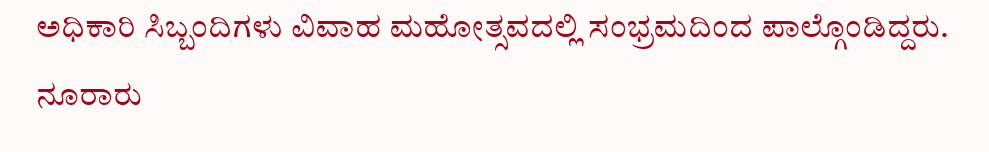ಅಧಿಕಾರಿ ಸಿಬ್ಬಂದಿಗಳು‌ ವಿವಾಹ ಮಹೋತ್ಸವದಲ್ಲಿ ಸಂಭ್ರಮದಿಂದ ಪಾಲ್ಗೊಂಡಿದ್ದರು.
ನೂರಾರು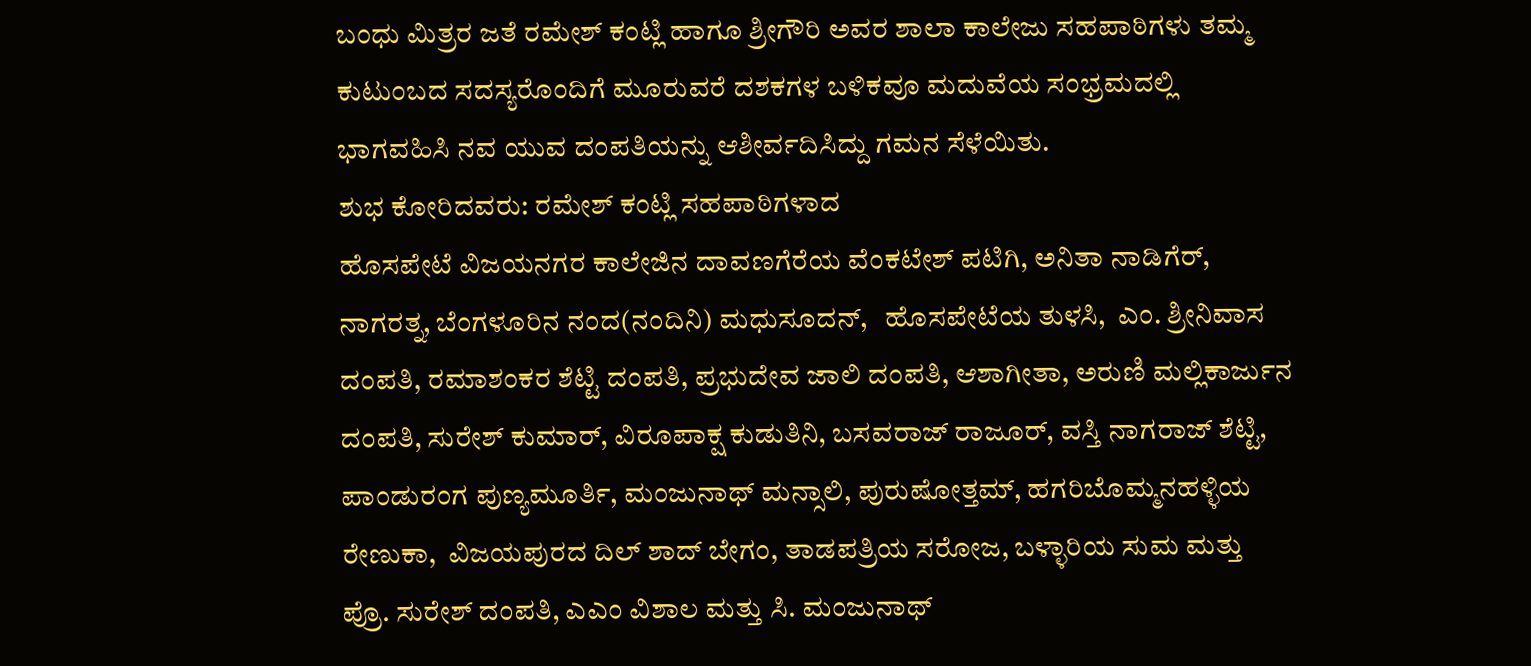ಬಂಧು ಮಿತ್ರರ ಜತೆ ರಮೇಶ್ ಕಂಟ್ಲಿ ಹಾಗೂ ಶ್ರೀಗೌರಿ ಅವರ ಶಾಲಾ ಕಾಲೇಜು ಸಹಪಾಠಿಗಳು ತಮ್ಮ ಕುಟುಂಬದ ಸದಸ್ಯರೊಂದಿಗೆ ಮೂರುವರೆ ದಶಕಗಳ ಬಳಿಕವೂ ಮದುವೆಯ ಸಂಭ್ರಮದಲ್ಲಿ ಭಾಗವಹಿಸಿ ನವ ಯುವ ದಂಪತಿಯನ್ನು ಆಶೀರ್ವದಿಸಿದ್ದು ಗಮನ ಸೆಳೆಯಿತು.
ಶುಭ ಕೋರಿದವರು: ರಮೇಶ್ ಕಂಟ್ಲಿ ಸಹಪಾಠಿಗಳಾದ
ಹೊಸಪೇಟೆ ವಿಜಯನಗರ ಕಾಲೇಜಿನ‌ ದಾವಣಗೆರೆಯ ವೆಂಕಟೇಶ್ ಪಟಿಗಿ, ಅನಿತಾ ನಾಡಿಗೆರ್, ನಾಗರತ್ನ, ಬೆಂಗಳೂರಿನ ನಂದ(ನಂದಿನಿ) ಮಧುಸೂದನ್,   ಹೊಸಪೇಟೆಯ ತುಳಸಿ,  ಎಂ. ಶ್ರೀನಿವಾಸ ದಂಪತಿ, ರಮಾಶಂಕರ ಶೆಟ್ಟಿ ದಂಪತಿ, ಪ್ರಭುದೇವ ಜಾಲಿ ದಂಪತಿ, ಆಶಾಗೀತಾ, ಅರುಣಿ ಮಲ್ಲಿಕಾರ್ಜುನ ದಂಪತಿ, ಸುರೇಶ್ ಕುಮಾರ್, ವಿರೂಪಾಕ್ಷ ಕುಡುತಿನಿ, ಬಸವರಾಜ್ ರಾಜೂರ್, ವಸ್ತಿ ನಾಗರಾಜ್ ಶೆಟ್ಟಿ, ಪಾಂಡುರಂಗ ಪುಣ್ಯಮೂರ್ತಿ, ಮಂಜುನಾಥ್ ಮನ್ಸಾಲಿ, ಪುರುಷೋತ್ತಮ್, ಹಗರಿಬೊಮ್ಮನಹಳ್ಳಿಯ ರೇಣುಕಾ,  ವಿಜಯಪುರದ ದಿಲ್ ಶಾದ್ ಬೇಗಂ, ತಾಡಪತ್ರಿಯ ಸರೋಜ, ಬಳ್ಳಾರಿಯ ಸುಮ ಮತ್ತು ಪ್ರೊ. ಸುರೇಶ್ ದಂಪತಿ, ಎಎಂ ವಿಶಾಲ ಮತ್ತು ಸಿ. ಮಂಜುನಾಥ್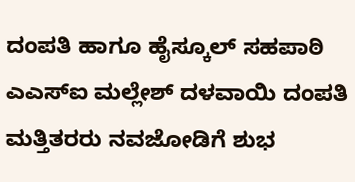ದಂಪತಿ ಹಾಗೂ ಹೈಸ್ಕೂಲ್ ಸಹಪಾಠಿ ಎಎಸ್ಐ ಮಲ್ಲೇಶ್ ದಳವಾಯಿ ದಂಪತಿ ಮತ್ತಿತರರು ನವಜೋಡಿಗೆ ಶುಭ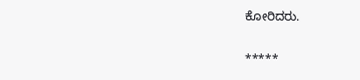ಕೋರಿದರು.


*****